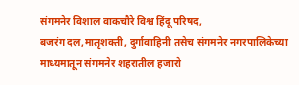संगमनेर विशाल वाकचौरे विश्व हिंदू परिषद,
बजरंग दल,मातृशक्ती, दुर्गावाहिनी तसेच संगमनेर नगरपालिकेच्या माध्यमातून संगमनेर शहरातील हजारो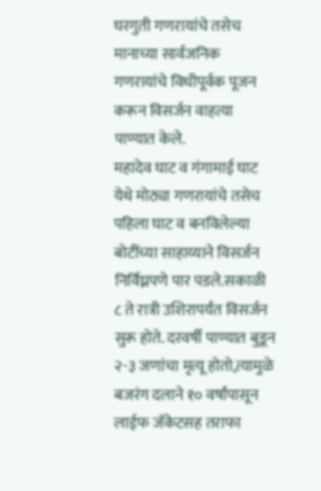घरगुती गणरायांचे तसेच मानाच्या सार्वजनिक गणरायांचे विधीपूर्वक पूजन करून विसर्जन वाहत्या पाण्यात केले.
महादेव घाट व गंगामाई घाट येथे मोठ्या गणरायांचे तसेच पहिला घाट व बनविलेल्या बोटींच्या साहाय्याने विसर्जन निर्विघ्नपणे पार पडले.सकाळी ८ ते रात्री उशिरापर्यंत विसर्जन सुरू होते. दरवर्षी पाण्यात बुडून २-३ जणांचा मृत्यू होतो,त्यामुळे बजरंग दलाने १० वर्षांपासून लाईफ जॅकेटसह तराफा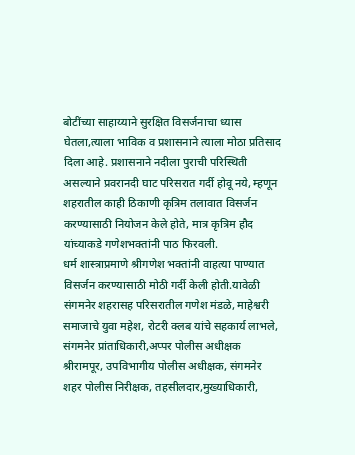बोटींच्या साहाय्याने सुरक्षित विसर्जनाचा ध्यास घेतला,त्याला भाविक व प्रशासनाने त्याला मोठा प्रतिसाद दिला आहे. प्रशासनाने नदीला पुराची परिस्थिती असल्याने प्रवरानदी घाट परिसरात गर्दी होवू नये, म्हणून शहरातील काही ठिकाणी कृत्रिम तलावात विसर्जन करण्यासाठी नियोजन केले होते, मात्र कृत्रिम हौद यांच्याकडे गणेशभक्तांनी पाठ फिरवली.
धर्म शास्त्राप्रमाणे श्रीगणेश भक्तांनी वाहत्या पाण्यात विसर्जन करण्यासाठी मोठी गर्दी केली होती.यावेळी संगमनेर शहरासह परिसरातील गणेश मंडळे, माहेश्वरी समाजाचे युवा महेश, रोटरी क्लब यांचे सहकार्य लाभले,
संगमनेर प्रांताधिकारी,अप्पर पोलीस अधीक्षक श्रीरामपूर, उपविभागीय पोलीस अधीक्षक, संगमनेर शहर पोलीस निरीक्षक, तहसीलदार,मुख्याधिकारी,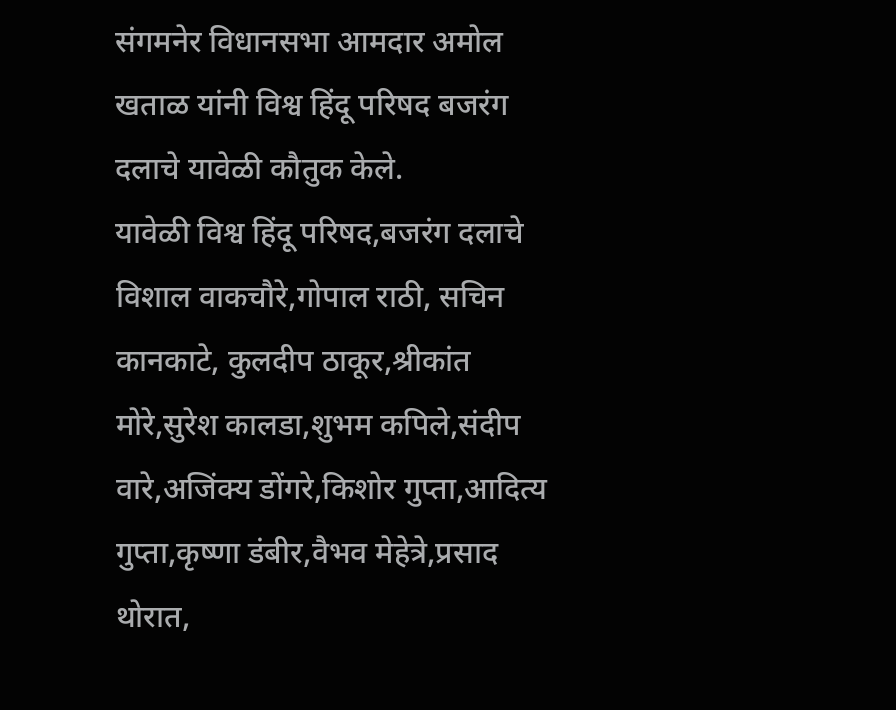संगमनेर विधानसभा आमदार अमोल खताळ यांनी विश्व हिंदू परिषद बजरंग दलाचे यावेळी कौतुक केले.
यावेळी विश्व हिंदू परिषद,बजरंग दलाचे विशाल वाकचौरे,गोपाल राठी, सचिन कानकाटे, कुलदीप ठाकूर,श्रीकांत मोरे,सुरेश कालडा,शुभम कपिले,संदीप वारे,अजिंक्य डोंगरे,किशोर गुप्ता,आदित्य गुप्ता,कृष्णा डंबीर,वैभव मेहेत्रे,प्रसाद थोरात,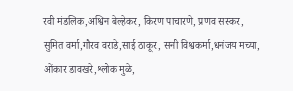रवी मंडलिक,अश्विन बेल्हेकर, किरण पाचारणे, प्रणव सस्कर, सुमित वर्मा,गौरव वराडे,साई ठाकूर, सनी विश्वकर्मा,धनंजय मच्या, ओंकार डावखरे,श्लोक मुळे,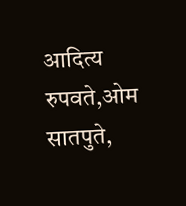आदित्य रुपवते,ओम सातपुते,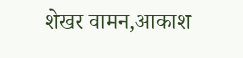शेखर वामन,आकाश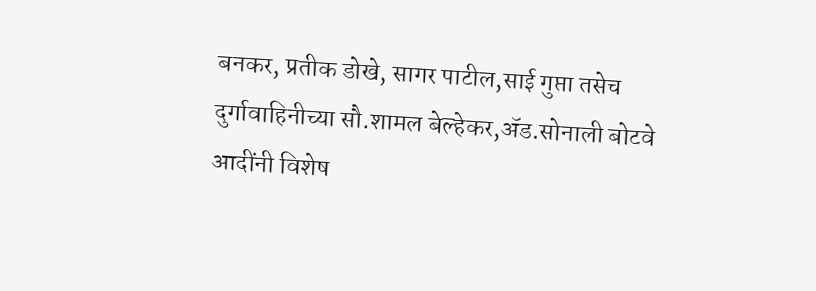बनकर, प्रतीक डोखे, सागर पाटील,साई गुप्ता तसेच दुर्गावाहिनीच्या सौ.शामल बेल्हेकर,ॲड.सोनाली बोटवे आदींनी विशेष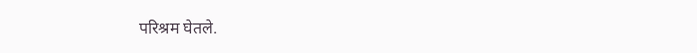परिश्रम घेतले.